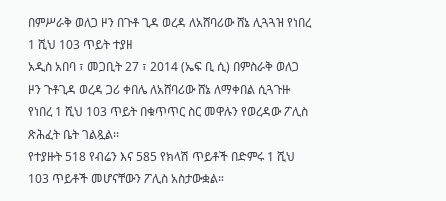በምሥራቅ ወለጋ ዞን በጉቶ ጊዳ ወረዳ ለአሸባሪው ሸኔ ሊጓጓዝ የነበረ 1 ሺህ 103 ጥይት ተያዘ
አዲስ አበባ ፣ መጋቢት 27 ፣ 2014 (ኤፍ ቢ ሲ) በምስራቅ ወለጋ ዞን ጉቶጊዳ ወረዳ ጋሪ ቀበሌ ለአሸባሪው ሸኔ ለማቀበል ሲጓጉዙ የነበረ 1 ሺህ 103 ጥይት በቁጥጥር ስር መዋሉን የወረዳው ፖሊስ ጽሕፈት ቤት ገልጿል፡፡
የተያዙት 518 የብሬን እና 585 የክላሽ ጥይቶች በድምሩ 1 ሺህ 103 ጥይቶች መሆናቸውን ፖሊስ አስታውቋል።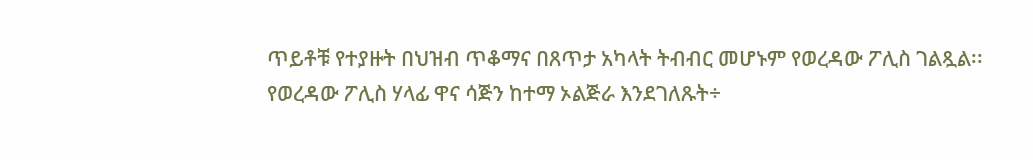ጥይቶቹ የተያዙት በህዝብ ጥቆማና በጸጥታ አካላት ትብብር መሆኑም የወረዳው ፖሊስ ገልጿል፡፡
የወረዳው ፖሊስ ሃላፊ ዋና ሳጅን ከተማ ኦልጅራ እንደገለጹት÷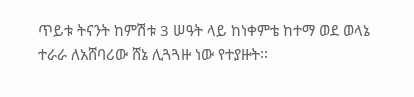ጥይቱ ትናንት ከምሽቱ 3 ሠዓት ላይ ከነቀምቴ ከተማ ወደ ወላኔ ተራራ ለአሸባሪው ሸኔ ሊጓጓዙ ነው የተያዙት፡፡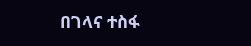በገላና ተስፋ